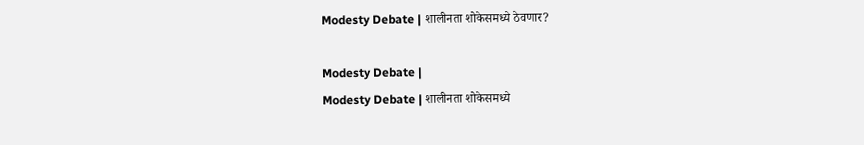Modesty Debate | शालीनता शोकेसमध्ये ठेवणार?

Modesty Debate |
Modesty Debate | शालीनता शोकेसमध्ये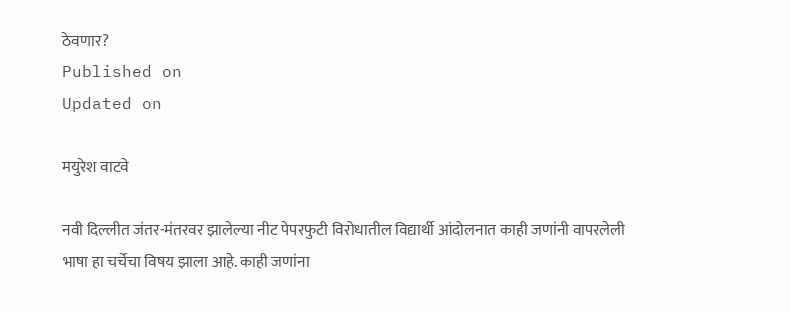ठेवणार?
Published on
Updated on

मयुरेश वाटवे

नवी दिल्लीत जंतर-मंतरवर झालेल्या नीट पेपरफुटी विरोधातील विद्यार्थी आंदोलनात काही जणांनी वापरलेली भाषा हा चर्चेचा विषय झाला आहे. काही जणांना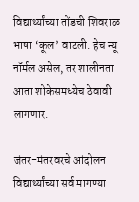विद्यार्थ्यांच्या तोंडची शिवराळ भाषा ‘कूल’ वाटली. हेच न्यू नॉर्मल असेल, तर शालीनता आता शोकेसमध्येच ठेवावी लागणार.

जंतर-मंतरवरचे आंदोलन विद्यार्थ्यांच्या सर्व मागण्या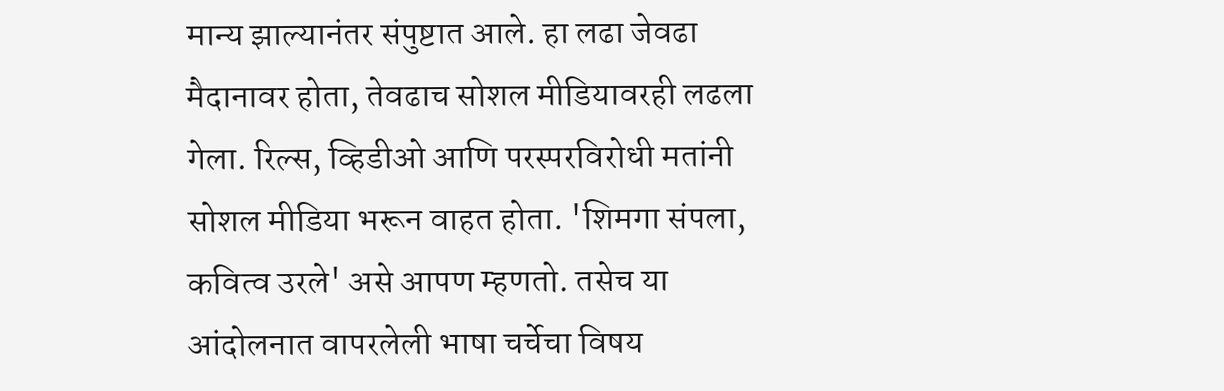मान्य झाल्यानंतर संपुष्टात आले. हा लढा जेवढा मैदानावर होता, तेवढाच सोशल मीडियावरही लढला गेला. रिल्स, व्हिडीओ आणि परस्परविरोधी मतांनी सोशल मीडिया भरून वाहत होता. 'शिमगा संपला, कवित्व उरले' असे आपण म्हणतो. तसेच या आंदोलनात वापरलेली भाषा चर्चेचा विषय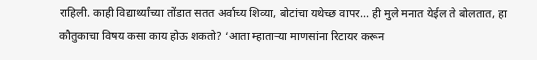राहिली. काही विद्यार्थ्यांच्या तोंडात सतत अर्वाच्य शिव्या, बोटांचा यथेच्छ वापर... ही मुले मनात येईल ते बोलतात, हा कौतुकाचा विषय कसा काय होऊ शकतो? ‘आता म्हाताऱ्या माणसांना रिटायर करून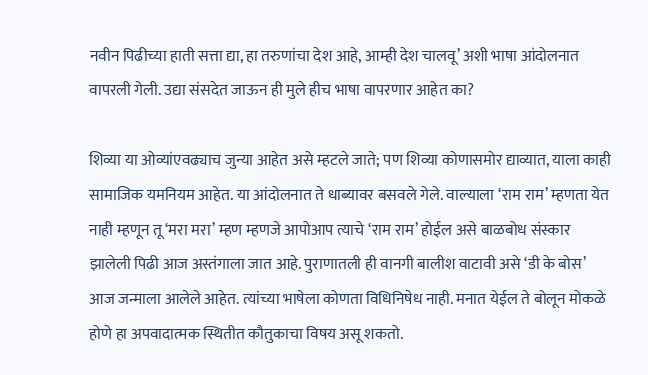नवीन पिढीच्या हाती सत्ता द्या, हा तरुणांचा देश आहे, आम्ही देश चालवू’ अशी भाषा आंदोलनात वापरली गेली. उद्या संसदेत जाऊन ही मुले हीच भाषा वापरणार आहेत का?

शिव्या या ओव्यांएवढ्याच जुन्या आहेत असे म्हटले जाते; पण शिव्या कोणासमोर द्याव्यात, याला काही सामाजिक यमनियम आहेत. या आंदोलनात ते धाब्यावर बसवले गेले. वाल्याला ‘राम राम’ म्हणता येत नाही म्हणून तू ‘मरा मरा’ म्हण म्हणजे आपोआप त्याचे ‘राम राम’ होईल असे बाळबोध संस्कार झालेली पिढी आज अस्तंगाला जात आहे. पुराणातली ही वानगी बालीश वाटावी असे ‘डी के बोस’ आज जन्माला आलेले आहेत. त्यांच्या भाषेला कोणता विधिनिषेध नाही. मनात येईल ते बोलून मोकळे होणे हा अपवादात्मक स्थितीत कौतुकाचा विषय असू शकतो.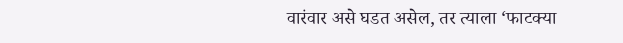वारंवार असे घडत असेल, तर त्याला ‘फाटक्या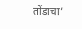तोंडाचा’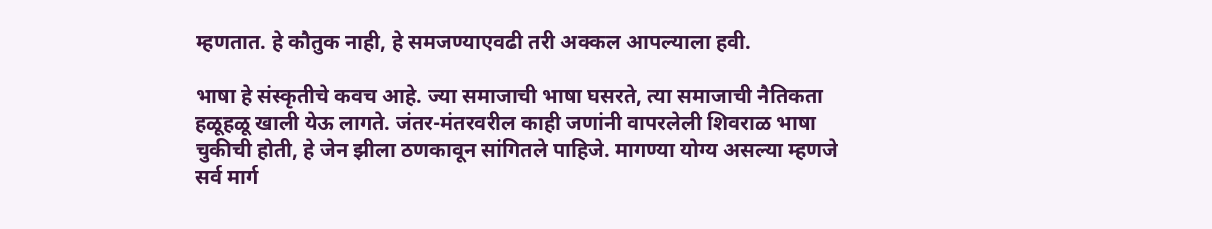म्हणतात. हे कौतुक नाही, हे समजण्याएवढी तरी अक्कल आपल्याला हवी.

भाषा हे संस्कृतीचे कवच आहे. ज्या समाजाची भाषा घसरते, त्या समाजाची नैतिकता हळूहळू खाली येऊ लागते. जंतर-मंतरवरील काही जणांनी वापरलेली शिवराळ भाषा चुकीची होती, हे जेन झीला ठणकावून सांगितले पाहिजे. मागण्या योग्य असल्या म्हणजे सर्व मार्ग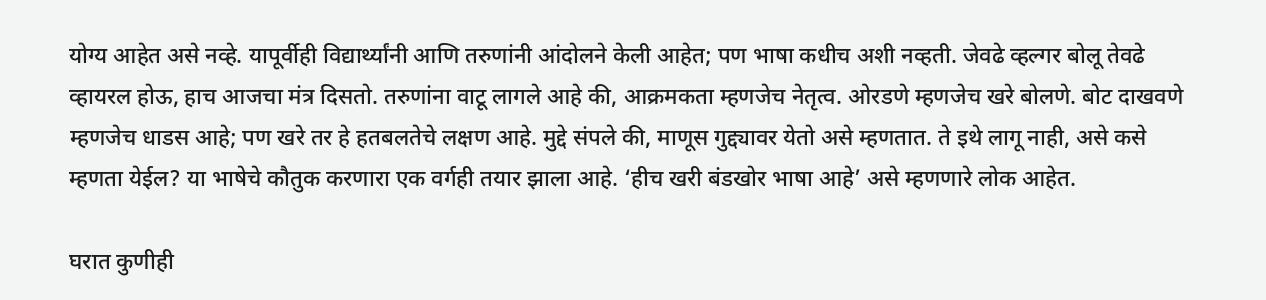योग्य आहेत असे नव्हे. यापूर्वीही विद्यार्थ्यांनी आणि तरुणांनी आंदोलने केली आहेत; पण भाषा कधीच अशी नव्हती. जेवढे व्हल्गर बोलू तेवढे व्हायरल होऊ, हाच आजचा मंत्र दिसतो. तरुणांना वाटू लागले आहे की, आक्रमकता म्हणजेच नेतृत्व. ओरडणे म्हणजेच खरे बोलणे. बोट दाखवणे म्हणजेच धाडस आहे; पण खरे तर हे हतबलतेचे लक्षण आहे. मुद्दे संपले की, माणूस गुद्द्यावर येतो असे म्हणतात. ते इथे लागू नाही, असे कसे म्हणता येईल? या भाषेचे कौतुक करणारा एक वर्गही तयार झाला आहे. ‘हीच खरी बंडखोर भाषा आहे’ असे म्हणणारे लोक आहेत.

घरात कुणीही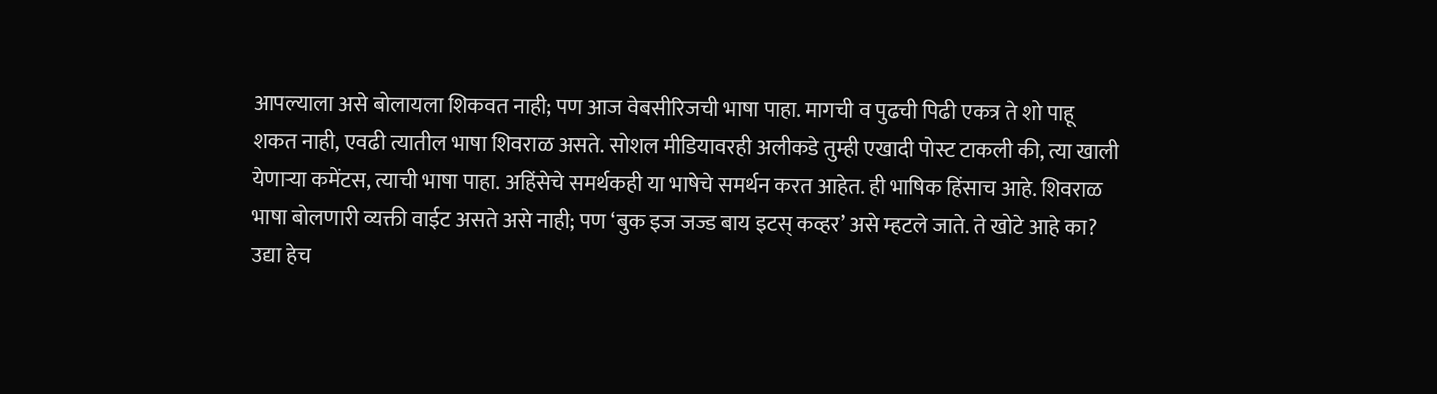आपल्याला असे बोलायला शिकवत नाही; पण आज वेबसीरिजची भाषा पाहा. मागची व पुढची पिढी एकत्र ते शो पाहू शकत नाही, एवढी त्यातील भाषा शिवराळ असते. सोशल मीडियावरही अलीकडे तुम्ही एखादी पोस्ट टाकली की, त्या खाली येणाऱ्या कमेंटस, त्याची भाषा पाहा. अहिंसेचे समर्थकही या भाषेचे समर्थन करत आहेत. ही भाषिक हिंसाच आहे. शिवराळ भाषा बोलणारी व्यक्ती वाईट असते असे नाही; पण ‘बुक इज जज्ड बाय इटस्‌ कव्हर’ असे म्हटले जाते. ते खोटे आहे का? उद्या हेच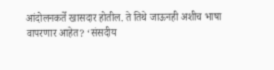आंदोलनकर्ते खासदार होतील. ते तिथे जाऊनही अशीच भाषा वापरणार आहेत? ‘संसदीय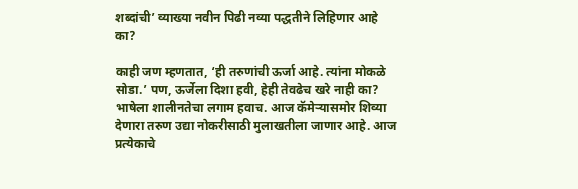शब्दांची’ व्याख्या नवीन पिढी नव्या पद्धतीने लिहिणार आहे का?

काही जण म्हणतात, ‘ही तरुणांची ऊर्जा आहे. त्यांना मोकळे सोडा.’ पण, ऊर्जेला दिशा हवी, हेही तेवढेच खरे नाही का? भाषेला शालीनतेचा लगाम हवाच. आज कॅमेऱ्यासमोर शिव्या देणारा तरुण उद्या नोकरीसाठी मुलाखतीला जाणार आहे. आज प्रत्येकाचे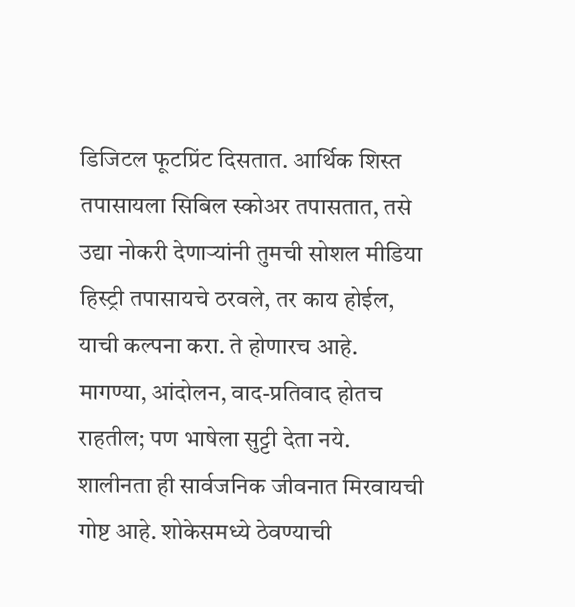डिजिटल फूटप्रिंट दिसतात. आर्थिक शिस्त तपासायला सिबिल स्कोअर तपासतात, तसे उद्या नोकरी देणाऱ्यांनी तुमची सोशल मीडिया हिस्ट्री तपासायचे ठरवले, तर काय होईल, याची कल्पना करा. ते होणारच आहे. मागण्या, आंदोलन, वाद-प्रतिवाद होतच राहतील; पण भाषेला सुट्टी देता नये. शालीनता ही सार्वजनिक जीवनात मिरवायची गोष्ट आहे. शोकेसमध्ये ठेवण्याची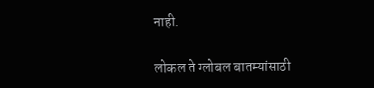नाही.

लोकल ते ग्लोबल बातम्यांसाठी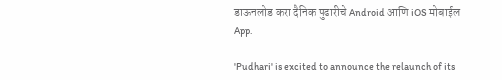डाऊनलोड करा दैनिक पुढारीचे Android आणि iOS मोबाईल App.

'Pudhari' is excited to announce the relaunch of its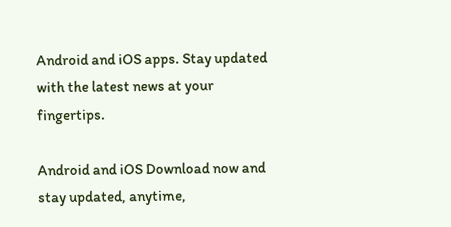Android and iOS apps. Stay updated with the latest news at your fingertips.

Android and iOS Download now and stay updated, anytime,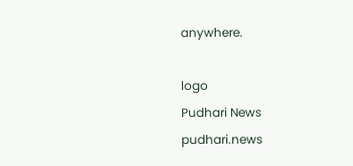anywhere.

logo
Pudhari News
pudhari.news